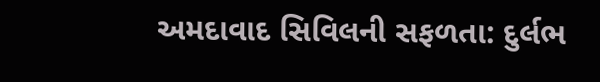અમદાવાદ સિવિલની સફળતા: દુર્લભ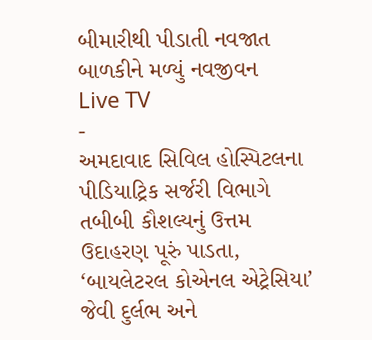બીમારીથી પીડાતી નવજાત બાળકીને મળ્યું નવજીવન
Live TV
-
અમદાવાદ સિવિલ હોસ્પિટલના પીડિયાટ્રિક સર્જરી વિભાગે તબીબી કૌશલ્યનું ઉત્તમ ઉદાહરણ પૂરું પાડતા, ‘બાયલેટરલ કોએનલ એટ્રેસિયા’ જેવી દુર્લભ અને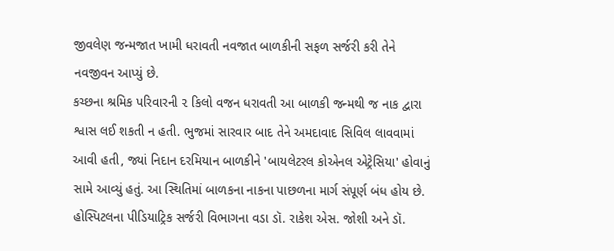જીવલેણ જન્મજાત ખામી ધરાવતી નવજાત બાળકીની સફળ સર્જરી કરી તેને નવજીવન આપ્યું છે.
કચ્છના શ્રમિક પરિવારની ૨ કિલો વજન ધરાવતી આ બાળકી જન્મથી જ નાક દ્વારા શ્વાસ લઈ શકતી ન હતી. ભુજમાં સારવાર બાદ તેને અમદાવાદ સિવિલ લાવવામાં આવી હતી, જ્યાં નિદાન દરમિયાન બાળકીને 'બાયલેટરલ કોએનલ એટ્રેસિયા' હોવાનું સામે આવ્યું હતું. આ સ્થિતિમાં બાળકના નાકના પાછળના માર્ગ સંપૂર્ણ બંધ હોય છે.
હોસ્પિટલના પીડિયાટ્રિક સર્જરી વિભાગના વડા ડૉ. રાકેશ એસ. જોશી અને ડૉ.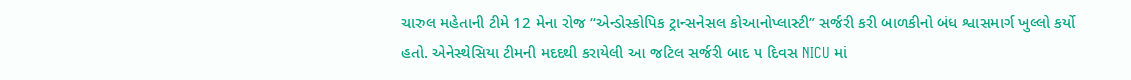ચારુલ મહેતાની ટીમે 12 મેના રોજ “એન્ડોસ્કોપિક ટ્રાન્સનેસલ કોઆનોપ્લાસ્ટી” સર્જરી કરી બાળકીનો બંધ શ્વાસમાર્ગ ખુલ્લો કર્યો હતો. એનેસ્થેસિયા ટીમની મદદથી કરાયેલી આ જટિલ સર્જરી બાદ ૫ દિવસ NICU માં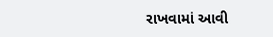રાખવામાં આવી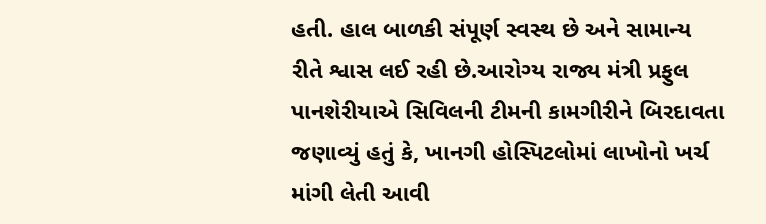હતી. હાલ બાળકી સંપૂર્ણ સ્વસ્થ છે અને સામાન્ય રીતે શ્વાસ લઈ રહી છે.આરોગ્ય રાજ્ય મંત્રી પ્રફુલ પાનશેરીયાએ સિવિલની ટીમની કામગીરીને બિરદાવતા જણાવ્યું હતું કે, ખાનગી હોસ્પિટલોમાં લાખોનો ખર્ચ માંગી લેતી આવી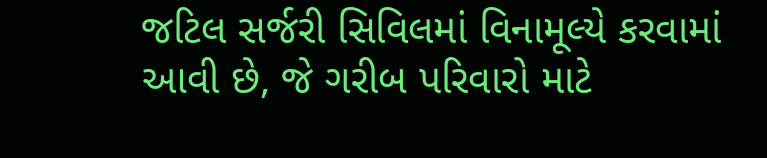જટિલ સર્જરી સિવિલમાં વિનામૂલ્યે કરવામાં આવી છે, જે ગરીબ પરિવારો માટે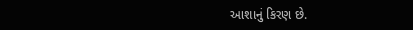આશાનું કિરણ છે.